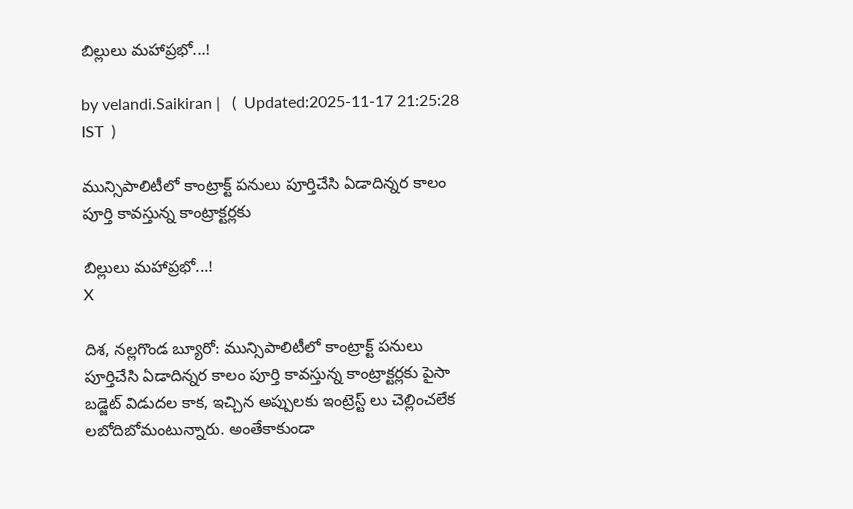బిల్లులు మహాప్రభో...!

by velandi.Saikiran |   (  Updated:2025-11-17 21:25:28  IST  )

మున్సిపాలిటీలో కాంట్రాక్ట్ పనులు పూర్తిచేసి ఏడాదిన్నర కాలం పూర్తి కావస్తున్న కాంట్రాక్టర్లకు

బిల్లులు మహాప్రభో...!
X

దిశ, నల్లగొండ బ్యూరో: మున్సిపాలిటీలో కాంట్రాక్ట్ పనులు పూర్తిచేసి ఏడాదిన్నర కాలం పూర్తి కావస్తున్న కాంట్రాక్టర్లకు పైసా బడ్జెట్ విడుదల కాక, ఇచ్చిన అప్పులకు ఇంట్రెస్ట్ లు చెల్లించలేక లబోదిబోమంటున్నారు. అంతేకాకుండా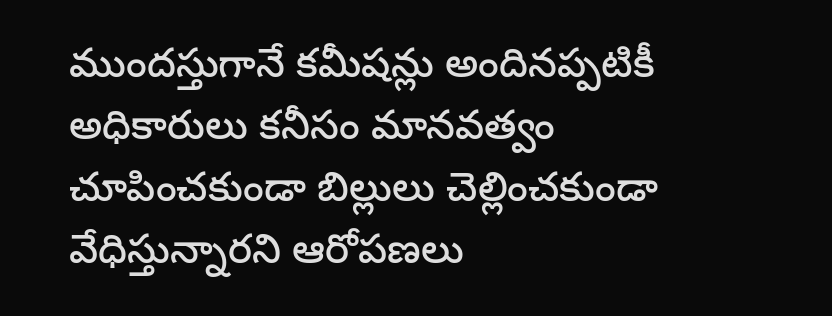ముందస్తుగానే కమీషన్లు అందినప్పటికీ అధికారులు కనీసం మానవత్వం చూపించకుండా బిల్లులు చెల్లించకుండా వేధిస్తున్నారని ఆరోపణలు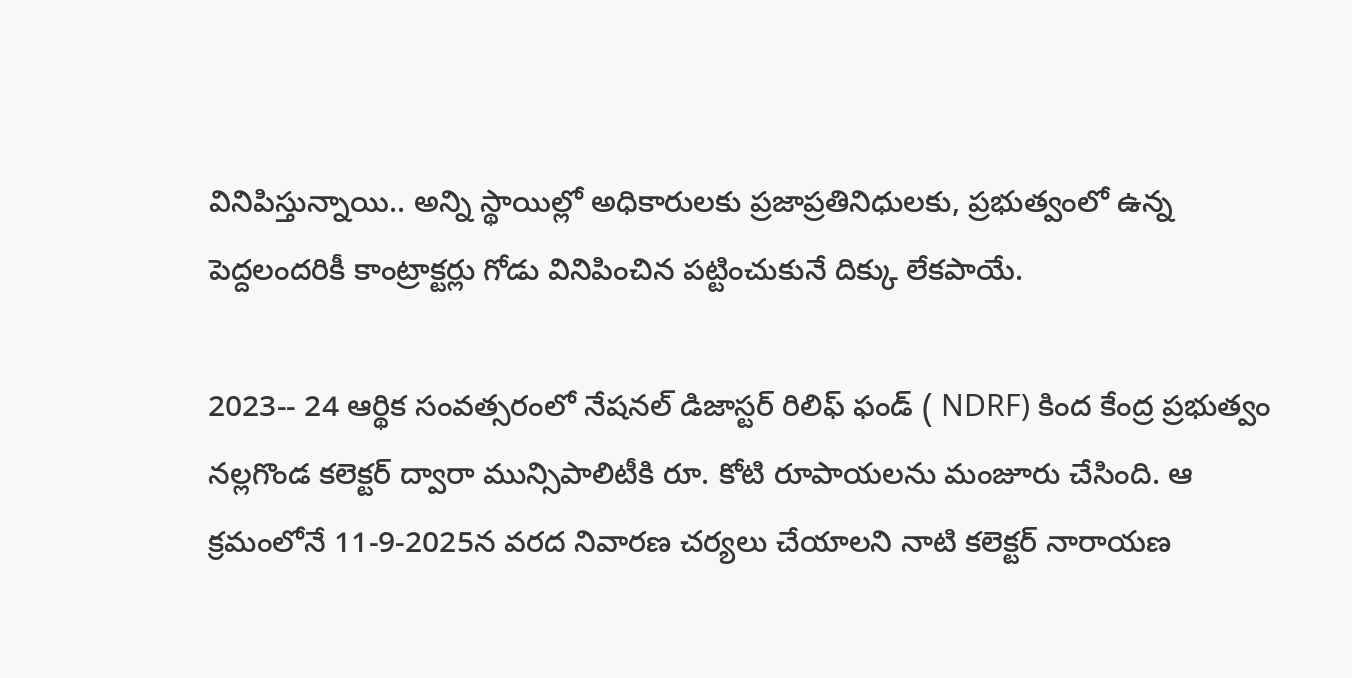వినిపిస్తున్నాయి.. అన్ని స్థాయిల్లో అధికారులకు ప్రజాప్రతినిధులకు, ప్రభుత్వంలో ఉన్న పెద్దలందరికీ కాంట్రాక్టర్లు గోడు వినిపించిన పట్టించుకునే దిక్కు లేకపాయే.

2023-- 24 ఆర్థిక సంవత్సరంలో నేషనల్ డిజాస్టర్ రిలిఫ్ ఫండ్ ( NDRF) కింద కేంద్ర ప్రభుత్వం నల్లగొండ కలెక్టర్ ద్వారా మున్సిపాలిటీకి రూ. కోటి రూపాయలను మంజూరు చేసింది. ఆ క్రమంలోనే 11-9-2025న వరద నివారణ చర్యలు చేయాలని నాటి కలెక్టర్ నారాయణ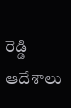రెడ్డి ఆదేశాలు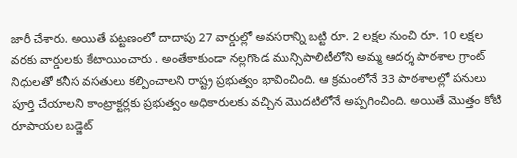జారీ చేశారు. అయితే పట్టణంలో దాదాపు 27 వార్డుల్లో అవసరాన్ని బట్టి రూ. 2 లక్షల నుంచి రూ. 10 లక్షల వరకు వార్డులకు కేటాయించారు . అంతేకాకుండా నల్లగొండ మున్సిపాలిటీలోని అమ్మ ఆదర్శ పాఠశాల గ్రాంట్ నిధులతో కనీస వసతులు కల్పించాలని రాష్ట్ర ప్రభుత్వం భావించింది. ఆ క్రమంలోనే 33 పాఠశాలల్లో పనులు పూర్తి చేయాలని కాంట్రాక్టర్లకు ప్రభుత్వం అధికారులకు వచ్చిన మొదటిలోనే అప్పగించింది. అయితే మొత్తం కోటి రూపాయల బడ్జెట్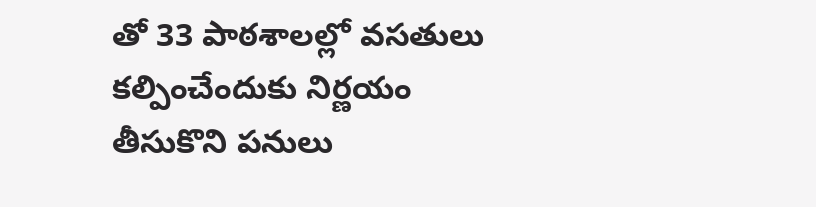తో 33 పాఠశాలల్లో వసతులు కల్పించేందుకు నిర్ణయం తీసుకొని పనులు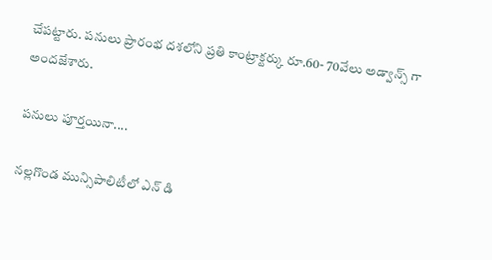చేపట్టారు. పనులు ప్రారంభ దశలోని ప్రతి కాంట్రాక్టర్కు రూ.60- 70వేలు అడ్వాన్స్ గా అందజేశారు.

పనులు పూర్తయినా....

నల్లగొండ మున్సిపాలిటీలో ఎన్ డి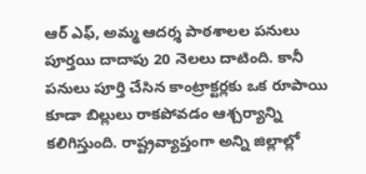ఆర్ ఎఫ్, అమ్మ ఆదర్శ పాఠశాలల పనులు పూర్తయి దాదాపు 20 నెలలు దాటింది. కానీ పనులు పూర్తి చేసిన కాంట్రాక్టర్లకు ఒక రూపాయి కూడా బిల్లులు రాకపోవడం ఆశ్చర్యాన్ని కలిగిస్తుంది. రాష్ట్రవ్యాప్తంగా అన్ని జిల్లాల్లో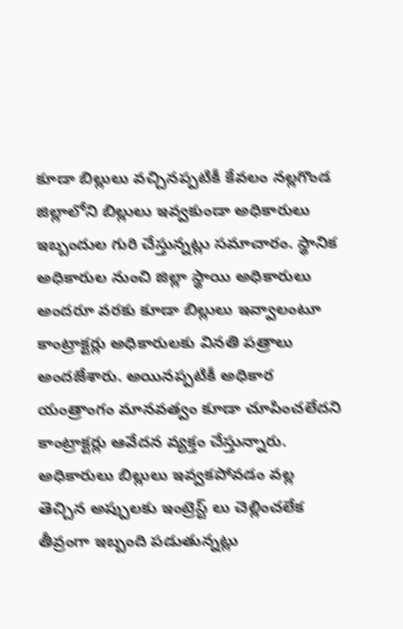కూడా బిల్లులు వచ్చినప్పటికీ కేవలం నల్లగొండ జిల్లాలోని బిల్లులు ఇవ్వకుండా అధికారులు ఇబ్బందుల గురి చేస్తున్నట్లు సమాచారం. స్థానిక అధికారుల నుంచి జిల్లా స్థాయి అధికారులు అందరూ వరకు కూడా బిల్లులు ఇవ్వాలంటూ కాంట్రాక్టర్లు అధికారులకు వినతి పత్రాలు అందజేశారు. అయినప్పటికీ అధికార యంత్రాంగం మానవత్వం కూడా చూపించలేదని కాంట్రాక్టర్లు ఆవేదన వ్యక్తం చేస్తున్నారు. అధికారులు బిల్లులు ఇవ్వకపోవడం వల్ల తెచ్చిన అప్పులకు ఇంట్రెస్ట్ లు చెల్లించలేక తీవ్రంగా ఇబ్బంది పడుతున్నట్లు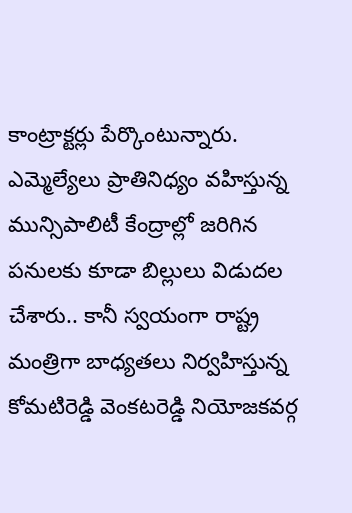కాంట్రాక్టర్లు పేర్కొంటున్నారు. ఎమ్మెల్యేలు ప్రాతినిధ్యం వహిస్తున్న మున్సిపాలిటీ కేంద్రాల్లో జరిగిన పనులకు కూడా బిల్లులు విడుదల చేశారు.. కానీ స్వయంగా రాష్ట్ర మంత్రిగా బాధ్యతలు నిర్వహిస్తున్న కోమటిరెడ్డి వెంకటరెడ్డి నియోజకవర్గ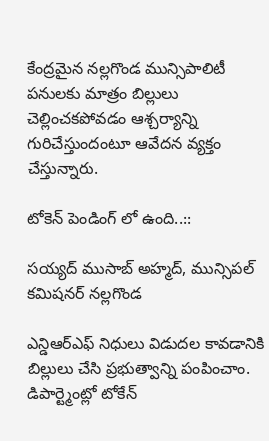కేంద్రమైన నల్లగొండ మున్సిపాలిటీ పనులకు మాత్రం బిల్లులు చెల్లించకపోవడం ఆశ్చర్యాన్ని గురిచేస్తుందంటూ ఆవేదన వ్యక్తం చేస్తున్నారు.

టోకెన్ పెండింగ్ లో ఉంది..::

సయ్యద్ ముసాబ్ అహ్మద్, మున్సిపల్ కమిషనర్ నల్లగొండ

ఎన్డిఆర్ఎఫ్ నిధులు విడుదల కావడానికి బిల్లులు చేసి ప్రభుత్వాన్ని పంపించాం. డిపార్ట్మెంట్లో టోకేన్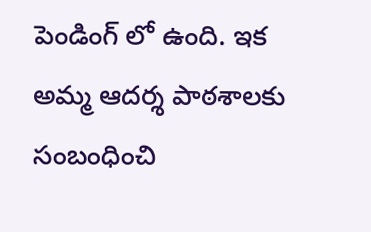పెండింగ్ లో ఉంది. ఇక అమ్మ ఆదర్శ పాఠశాలకు సంబంధించి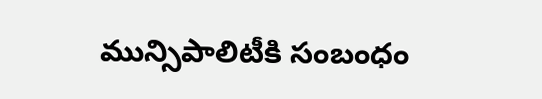మున్సిపాలిటీకి సంబంధం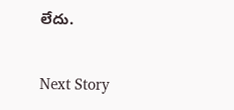లేదు.

Next Story